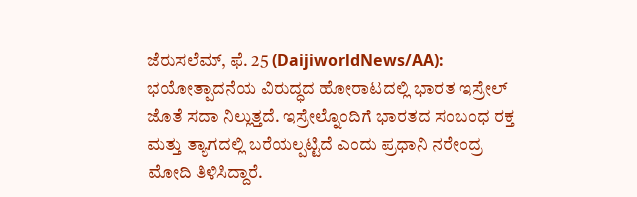ಜೆರುಸಲೆಮ್, ಫೆ. 25 (DaijiworldNews/AA): ಭಯೋತ್ಪಾದನೆಯ ವಿರುದ್ಧದ ಹೋರಾಟದಲ್ಲಿ ಭಾರತ ಇಸ್ರೇಲ್ ಜೊತೆ ಸದಾ ನಿಲ್ಲುತ್ತದೆ. ಇಸ್ರೇಲ್ನೊಂದಿಗೆ ಭಾರತದ ಸಂಬಂಧ ರಕ್ತ ಮತ್ತು ತ್ಯಾಗದಲ್ಲಿ ಬರೆಯಲ್ಪಟ್ಟಿದೆ ಎಂದು ಪ್ರಧಾನಿ ನರೇಂದ್ರ ಮೋದಿ ತಿಳಿಸಿದ್ದಾರೆ.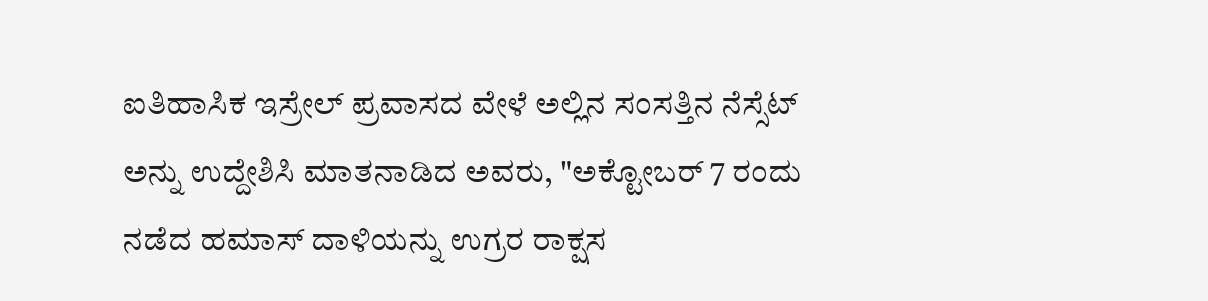ಐತಿಹಾಸಿಕ ಇಸ್ರೇಲ್ ಪ್ರವಾಸದ ವೇಳೆ ಅಲ್ಲಿನ ಸಂಸತ್ತಿನ ನೆಸ್ಸೆಟ್ ಅನ್ನು ಉದ್ದೇಶಿಸಿ ಮಾತನಾಡಿದ ಅವರು, "ಅಕ್ಟೋಬರ್ 7 ರಂದು ನಡೆದ ಹಮಾಸ್ ದಾಳಿಯನ್ನು ಉಗ್ರರ ರಾಕ್ಷಸ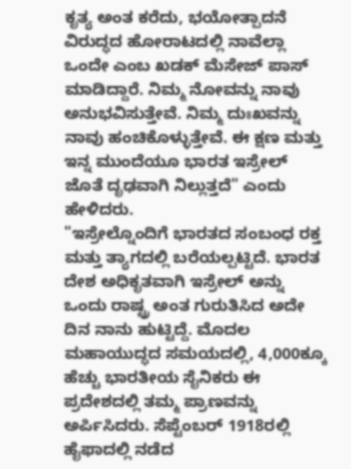ಕೃತ್ಯ ಅಂತ ಕರೆದು, ಭಯೋತ್ಪಾದನೆ ವಿರುದ್ಧದ ಹೋರಾಟದಲ್ಲಿ ನಾವೆಲ್ಲಾ ಒಂದೇ ಎಂಬ ಖಡಕ್ ಮೆಸೇಜ್ ಪಾಸ್ ಮಾಡಿದ್ದಾರೆ. ನಿಮ್ಮ ನೋವನ್ನು ನಾವು ಅನುಭವಿಸುತ್ತೇವೆ. ನಿಮ್ಮ ದುಃಖವನ್ನು ನಾವು ಹಂಚಿಕೊಳ್ಳುತ್ತೇವೆ. ಈ ಕ್ಷಣ ಮತ್ತು ಇನ್ನ ಮುಂದೆಯೂ ಭಾರತ ಇಸ್ರೇಲ್ ಜೊತೆ ದೃಢವಾಗಿ ನಿಲ್ಲುತ್ತದೆ" ಎಂದು ಹೇಳಿದರು.
"ಇಸ್ರೇಲ್ನೊಂದಿಗೆ ಭಾರತದ ಸಂಬಂಧ ರಕ್ತ ಮತ್ತು ತ್ಯಾಗದಲ್ಲಿ ಬರೆಯಲ್ಪಟ್ಟಿದೆ. ಭಾರತ ದೇಶ ಅಧಿಕೃತವಾಗಿ ಇಸ್ರೇಲ್ ಅನ್ನು ಒಂದು ರಾಷ್ಟ್ರ ಅಂತ ಗುರುತಿಸಿದ ಅದೇ ದಿನ ನಾನು ಹುಟ್ಟಿದ್ದೆ. ಮೊದಲ ಮಹಾಯುದ್ಧದ ಸಮಯದಲ್ಲಿ, 4,000ಕ್ಕೂ ಹೆಚ್ಚು ಭಾರತೀಯ ಸೈನಿಕರು ಈ ಪ್ರದೇಶದಲ್ಲಿ ತಮ್ಮ ಪ್ರಾಣವನ್ನು ಅರ್ಪಿಸಿದರು. ಸೆಪ್ಟೆಂಬರ್ 1918ರಲ್ಲಿ ಹೈಫಾದಲ್ಲಿ ನಡೆದ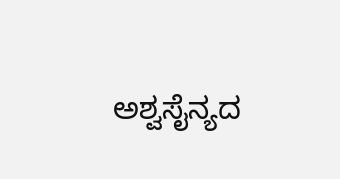ಅಶ್ವಸೈನ್ಯದ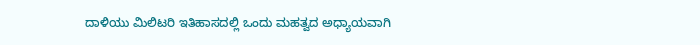ದಾಳಿಯು ಮಿಲಿಟರಿ ಇತಿಹಾಸದಲ್ಲಿ ಒಂದು ಮಹತ್ವದ ಅಧ್ಯಾಯವಾಗಿ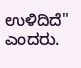ಉಳಿದಿದೆ" ಎಂದರು.